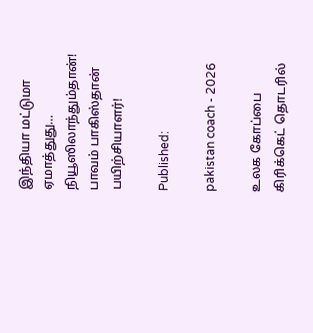இந்தியா மட்டுமா ஏமாத்துது… நியூஸிலாந்தும்தான்! பாவம் பாகிஸ்தான் பயிற்சியாளர்!

Published:

pakistan coach - 2026

உலக கோப்பை கிரிக்கெட் தொடரில்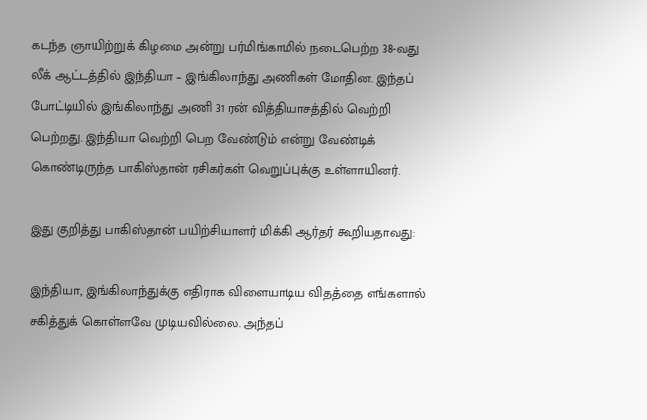கடந்த ஞாயிற்றுக் கிழமை அன்று பர்மிங்காமில் நடைபெற்ற 38-வது லீக் ஆட்டத்தில் இந்தியா – இங்கிலாந்து அணிகள் மோதின. இந்தப் போட்டியில் இங்கிலாந்து அணி 31 ரன் வித்தியாசத்தில் வெற்றி பெற்றது. இந்தியா வெற்றி பெற வேண்டும் என்று வேண்டிக் கொண்டிருந்த பாகிஸ்தான் ரசிகர்கள் வெறுப்புக்கு உள்ளாயினர்.

இது குறித்து பாகிஸ்தான் பயிற்சியாளர் மிக்கி ஆர்தர் கூறியதாவது:

இந்தியா, இங்கிலாந்துக்கு எதிராக விளையாடிய விதத்தை எங்களால் சகித்துக் கொள்ளவே முடியவில்லை. அந்தப்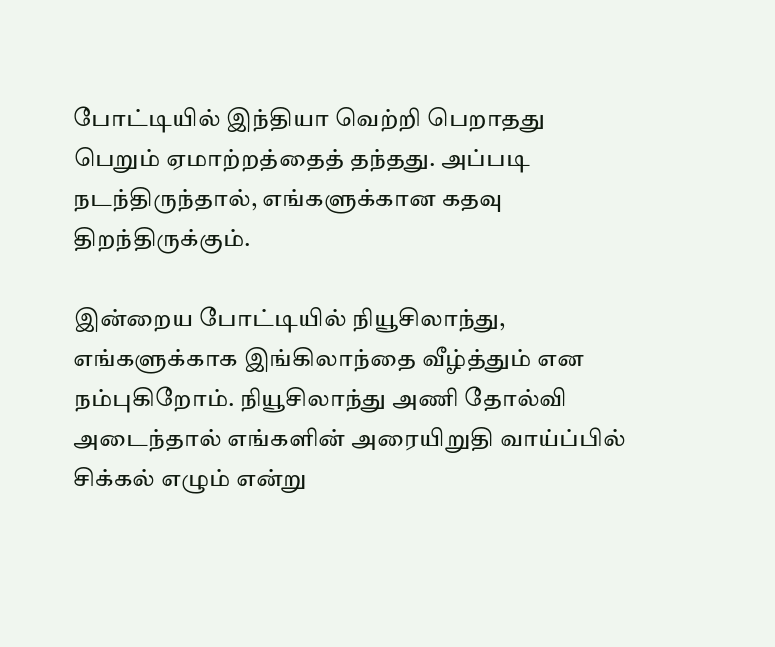போட்டியில் இந்தியா வெற்றி பெறாதது பெறும் ஏமாற்றத்தைத் தந்தது. அப்படி நடந்திருந்தால், எங்களுக்கான கதவு திறந்திருக்கும்.

இன்றைய போட்டியில் நியூசிலாந்து, எங்களுக்காக இங்கிலாந்தை வீழ்த்தும் என நம்புகிறோம். நியூசிலாந்து அணி தோல்வி அடைந்தால் எங்களின் அரையிறுதி வாய்ப்பில் சிக்கல் எழும் என்று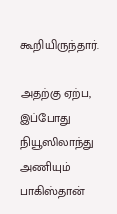கூறியிருந்தார்.

அதற்கு ஏற்ப, இப்போது நியூஸிலாந்து அணியும் பாகிஸ்தான்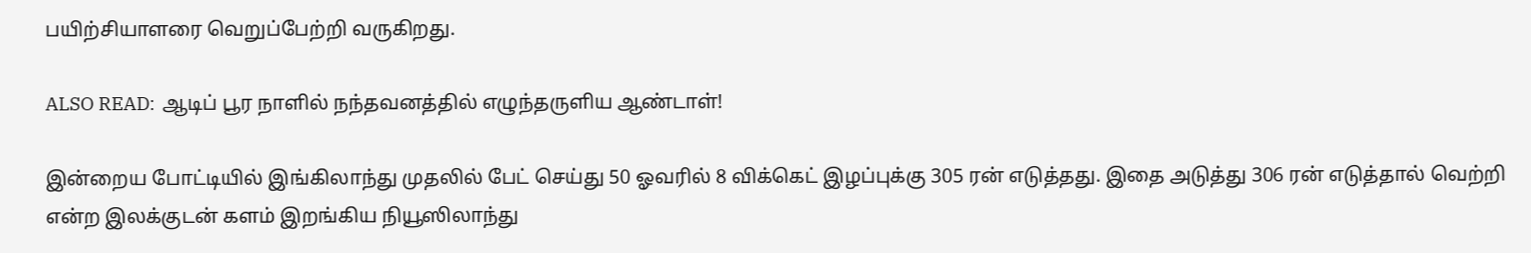பயிற்சியாளரை வெறுப்பேற்றி வருகிறது.

ALSO READ:  ஆடிப் பூர நாளில் நந்தவனத்தில் எழுந்தருளிய ஆண்டாள்!

இன்றைய போட்டியில் இங்கிலாந்து முதலில் பேட் செய்து 50 ஓவரில் 8 விக்கெட் இழப்புக்கு 305 ரன் எடுத்தது. இதை அடுத்து 306 ரன் எடுத்தால் வெற்றி என்ற இலக்குடன் களம் இறங்கிய நியூஸிலாந்து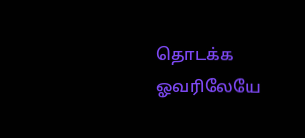தொடக்க ஓவரிலேயே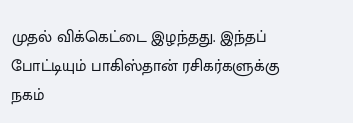முதல் விக்கெட்டை இழந்தது. இந்தப் போட்டியும் பாகிஸ்தான் ரசிகர்களுக்கு நகம்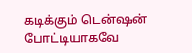கடிக்கும் டென்ஷன் போட்டியாகவே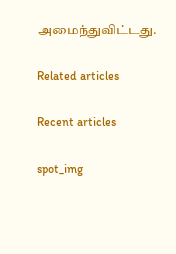அமைந்துவிட்டது.

Related articles

Recent articles

spot_img